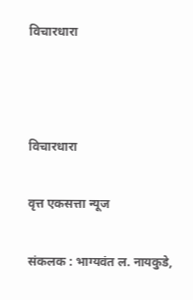विचारधारा



विचारधारा

वृत्त एकसत्ता न्यूज

संकलक : भाग्यवंत ल. नायकुडे,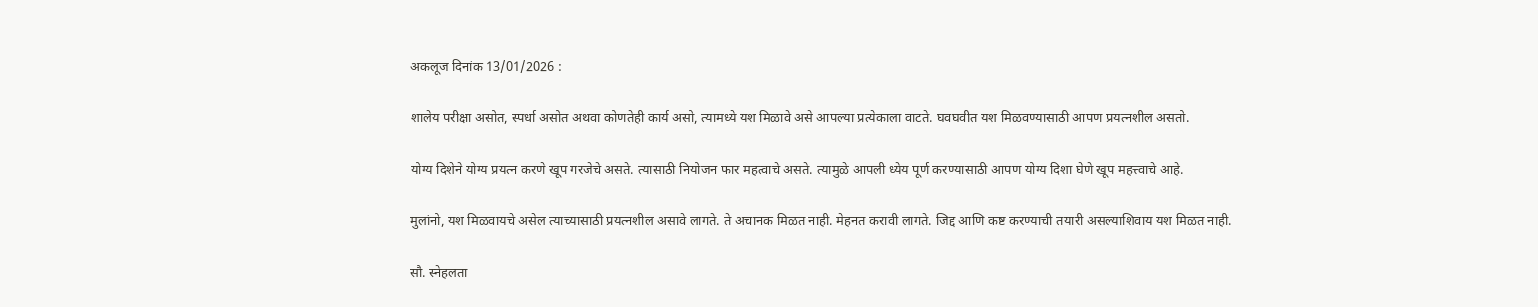अकलूज दिनांक 13/01/2026 :

शालेय परीक्षा असोत, स्पर्धा असोत अथवा कोणतेही कार्य असो, त्यामध्ये यश मिळावे असे आपल्या प्रत्येकाला वाटते. घवघवीत यश मिळवण्यासाठी आपण प्रयत्नशील असतो.

योग्य दिशेने योग्य प्रयत्न करणे खूप गरजेचे असते. त्यासाठी नियोजन फार महत्वाचे असते. त्यामुळे आपली ध्येय पूर्ण करण्यासाठी आपण योग्य दिशा घेणे खूप महत्त्वाचे आहे.

मुलांनो, यश मिळवायचे असेल त्याच्यासाठी प्रयत्नशील असावे लागते. ते अचानक मिळत नाही. मेहनत करावी लागते. जिद्द आणि कष्ट करण्याची तयारी असल्याशिवाय यश मिळत नाही.

सौ. स्नेहलता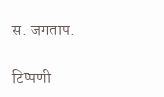स. जगताप.

टिप्पणी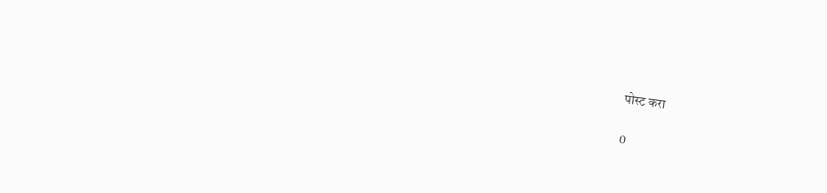पोस्ट करा

0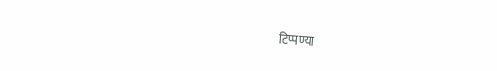टिप्पण्या